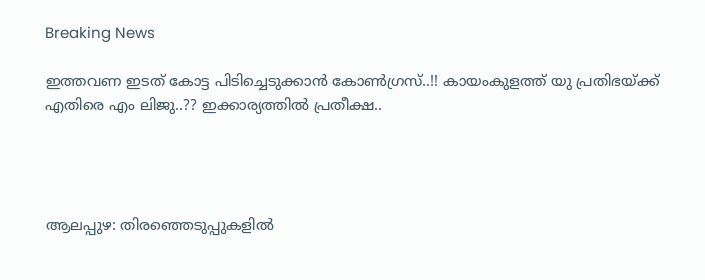Breaking News

ഇത്തവണ ഇടത് കോട്ട പിടിച്ചെടുക്കാൻ കോൺഗ്രസ്..!! കായംകുളത്ത് യു പ്രതിഭയ്ക്ക് എതിരെ എം ലിജു..?? ഇക്കാര്യത്തിൽ പ്രതീക്ഷ..




ആലപ്പുഴ: തിരഞ്ഞെടുപ്പുകളില്‍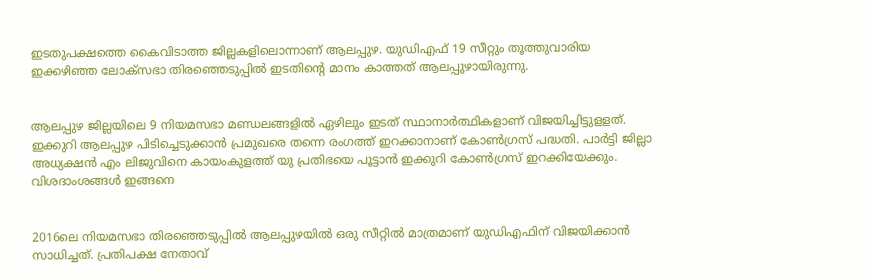ഇടതുപക്ഷത്തെ കൈവിടാത്ത ജില്ലകളിലൊന്നാണ് ആലപ്പുഴ. യുഡിഎഫ് 19 സീറ്റും തൂത്തുവാരിയ ഇക്കഴിഞ്ഞ ലോക്‌സഭാ തിരഞ്ഞെടുപ്പില്‍ ഇടതിന്റെ മാനം കാത്തത് ആലപ്പുഴായിരുന്നു.


ആലപ്പുഴ ജില്ലയിലെ 9 നിയമസഭാ മണ്ഡലങ്ങളില്‍ ഏഴിലും ഇടത് സ്ഥാനാര്‍ത്ഥികളാണ് വിജയിച്ചിട്ടുളളത്. ഇക്കുറി ആലപ്പുഴ പിടിച്ചെടുക്കാന്‍ പ്രമുഖരെ തന്നെ രംഗത്ത് ഇറക്കാനാണ് കോണ്‍ഗ്രസ് പദ്ധതി. പാര്‍ട്ടി ജില്ലാ അധ്യക്ഷന്‍ എം ലിജുവിനെ കായംകുളത്ത് യു പ്രതിഭയെ പൂട്ടാന്‍ ഇക്കുറി കോണ്‍ഗ്രസ് ഇറക്കിയേക്കും. വിശദാംശങ്ങള്‍ ഇങ്ങനെ


2016ലെ നിയമസഭാ തിരഞ്ഞെടുപ്പില്‍ ആലപ്പുഴയില്‍ ഒരു സീറ്റില്‍ മാത്രമാണ് യുഡിഎഫിന് വിജയിക്കാന്‍ സാധിച്ചത്. പ്രതിപക്ഷ നേതാവ്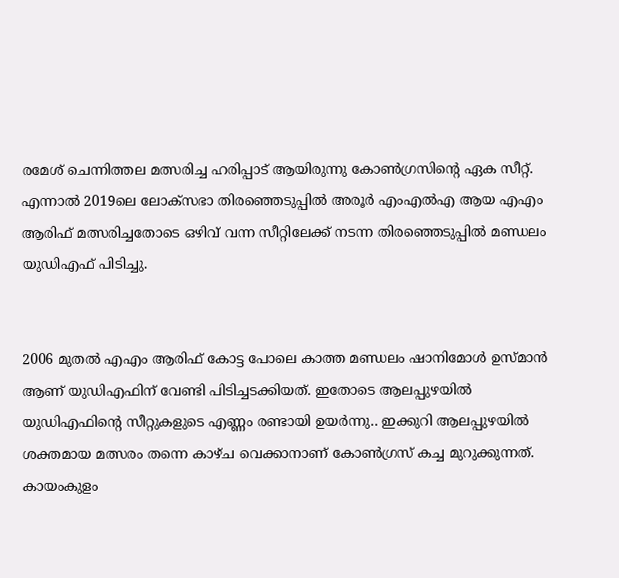രമേശ് ചെന്നിത്തല മത്സരിച്ച ഹരിപ്പാട് ആയിരുന്നു കോണ്‍ഗ്രസിന്റെ ഏക സീറ്റ്. എന്നാല്‍ 2019ലെ ലോക്‌സഭാ തിരഞ്ഞെടുപ്പില്‍ അരൂര്‍ എംഎല്‍എ ആയ എഎം ആരിഫ് മത്സരിച്ചതോടെ ഒഴിവ് വന്ന സീറ്റിലേക്ക് നടന്ന തിരഞ്ഞെടുപ്പില്‍ മണ്ഡലം യുഡിഎഫ് പിടിച്ചു.


2006 മുതല്‍ എഎം ആരിഫ് കോട്ട പോലെ കാത്ത മണ്ഡലം ഷാനിമോള്‍ ഉസ്മാന്‍ ആണ് യുഡിഎഫിന് വേണ്ടി പിടിച്ചടക്കിയത്. ഇതോടെ ആലപ്പുഴയില്‍ യുഡിഎഫിന്റെ സീറ്റുകളുടെ എണ്ണം രണ്ടായി ഉയര്‍ന്നു.. ഇക്കുറി ആലപ്പുഴയില്‍ ശക്തമായ മത്സരം തന്നെ കാഴ്ച വെക്കാനാണ് കോണ്‍ഗ്രസ് കച്ച മുറുക്കുന്നത്. കായംകുളം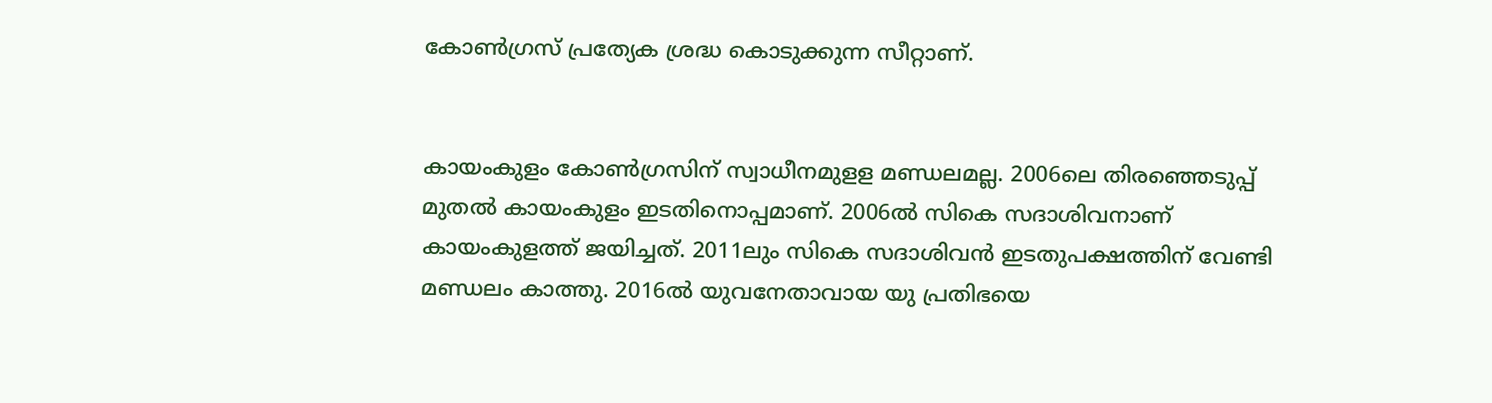കോണ്‍ഗ്രസ് പ്രത്യേക ശ്രദ്ധ കൊടുക്കുന്ന സീറ്റാണ്.


കായംകുളം കോണ്‍ഗ്രസിന് സ്വാധീനമുളള മണ്ഡലമല്ല. 2006ലെ തിരഞ്ഞെടുപ്പ് മുതല്‍ കായംകുളം ഇടതിനൊപ്പമാണ്. 2006ല്‍ സികെ സദാശിവനാണ് കായംകുളത്ത് ജയിച്ചത്. 2011ലും സികെ സദാശിവന്‍ ഇടതുപക്ഷത്തിന് വേണ്ടി മണ്ഡലം കാത്തു. 2016ല്‍ യുവനേതാവായ യു പ്രതിഭയെ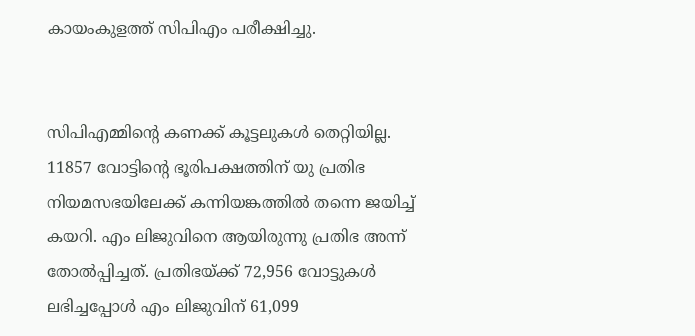കായംകുളത്ത് സിപിഎം പരീക്ഷിച്ചു.


സിപിഎമ്മിന്റെ കണക്ക് കൂട്ടലുകള്‍ തെറ്റിയില്ല. 11857 വോട്ടിന്റെ ഭൂരിപക്ഷത്തിന് യു പ്രതിഭ നിയമസഭയിലേക്ക് കന്നിയങ്കത്തില്‍ തന്നെ ജയിച്ച് കയറി. എം ലിജുവിനെ ആയിരുന്നു പ്രതിഭ അന്ന് തോല്‍പ്പിച്ചത്. പ്രതിഭയ്ക്ക് 72,956 വോട്ടുകള്‍ ലഭിച്ചപ്പോള്‍ എം ലിജുവിന് 61,099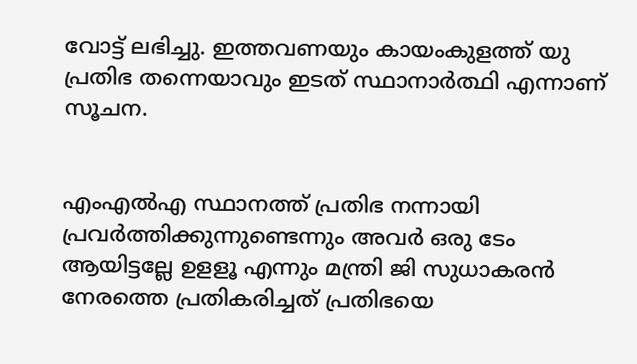വോട്ട് ലഭിച്ചു. ഇത്തവണയും കായംകുളത്ത് യു പ്രതിഭ തന്നെയാവും ഇടത് സ്ഥാനാര്‍ത്ഥി എന്നാണ് സൂചന.


എംഎല്‍എ സ്ഥാനത്ത് പ്രതിഭ നന്നായി പ്രവര്‍ത്തിക്കുന്നുണ്ടെന്നും അവര്‍ ഒരു ടേം ആയിട്ടല്ലേ ഉളളൂ എന്നും മന്ത്രി ജി സുധാകരന്‍ നേരത്തെ പ്രതികരിച്ചത് പ്രതിഭയെ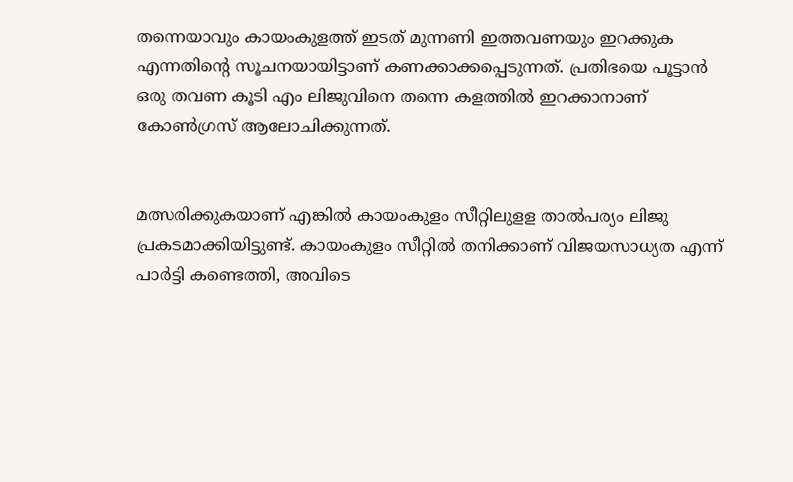തന്നെയാവും കായംകുളത്ത് ഇടത് മുന്നണി ഇത്തവണയും ഇറക്കുക എന്നതിന്റെ സൂചനയായിട്ടാണ് കണക്കാക്കപ്പെടുന്നത്. പ്രതിഭയെ പൂട്ടാന്‍ ഒരു തവണ കൂടി എം ലിജുവിനെ തന്നെ കളത്തില്‍ ഇറക്കാനാണ് കോണ്‍ഗ്രസ് ആലോചിക്കുന്നത്.


മത്സരിക്കുകയാണ് എങ്കില്‍ കായംകുളം സീറ്റിലുളള താല്‍പര്യം ലിജു പ്രകടമാക്കിയിട്ടുണ്ട്. കായംകുളം സീറ്റില്‍ തനിക്കാണ് വിജയസാധ്യത എന്ന് പാര്‍ട്ടി കണ്ടെത്തി, അവിടെ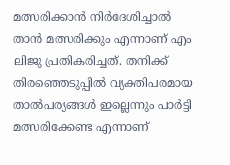മത്സരിക്കാന്‍ നിര്‍ദേശിച്ചാല്‍ താന്‍ മത്സരിക്കും എന്നാണ് എം ലിജു പ്രതികരിച്ചത്. തനിക്ക് തിരഞ്ഞെടുപ്പില്‍ വ്യക്തിപരമായ താല്‍പര്യങ്ങള്‍ ഇല്ലെന്നും പാര്‍ട്ടി മത്സരിക്കേണ്ട എന്നാണ്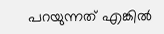പറയുന്നത് എങ്കില്‍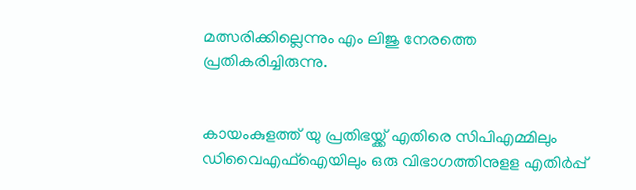മത്സരിക്കില്ലെന്നും എം ലിജു നേരത്തെ പ്രതികരിച്ചിരുന്നു.


കായംകുളത്ത് യു പ്രതിഭയ്ക്ക് എതിരെ സിപിഎമ്മിലും ഡിവൈഎഫ്‌ഐയിലും ഒരു വിഭാഗത്തിനുളള എതിര്‍പ്പ്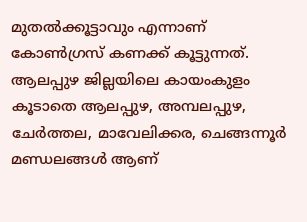മുതല്‍ക്കൂട്ടാവും എന്നാണ് കോണ്‍ഗ്രസ് കണക്ക് കൂട്ടുന്നത്. ആലപ്പുഴ ജില്ലയിലെ കായംകുളം കൂടാതെ ആലപ്പുഴ, അമ്പലപ്പുഴ, ചേര്‍ത്തല, മാവേലിക്കര, ചെങ്ങന്നൂര്‍ മണ്ഡലങ്ങള്‍ ആണ്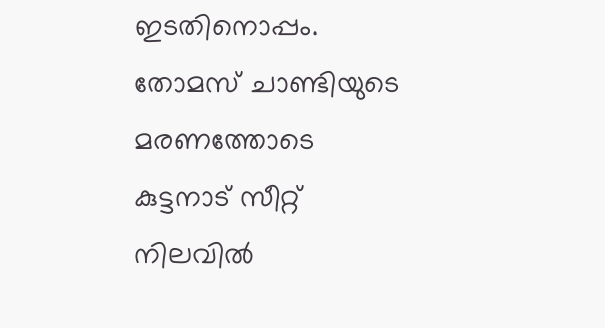ഇടതിനൊപ്പം. തോമസ് ചാണ്ടിയുടെ മരണത്തോടെ കുട്ടനാട് സീറ്റ് നിലവില്‍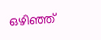ഒഴിഞ്ഞ്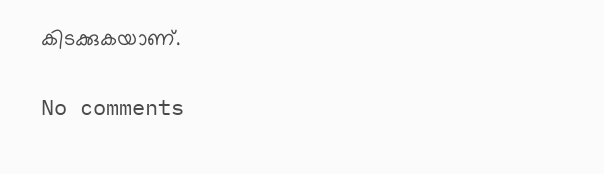കിടക്കുകയാണ്.

No comments